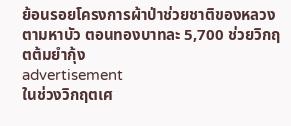ย้อนรอยโครงการผ้าป่าช่วยชาติของหลวงตามหาบัว ตอนทองบาทละ 5,700 ช่วยวิกฤตต้มยำกุ้ง
advertisement
ในช่วงวิกฤตเศ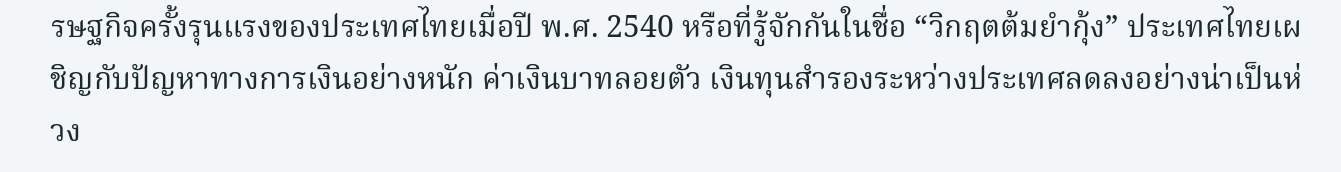รษฐกิจครั้งรุนแรงของประเทศไทยเมื่อปี พ.ศ. 2540 หรือที่รู้จักกันในชื่อ “วิกฤตต้มยำกุ้ง” ประเทศไทยเผชิญกับปัญหาทางการเงินอย่างหนัก ค่าเงินบาทลอยตัว เงินทุนสำรองระหว่างประเทศลดลงอย่างน่าเป็นห่วง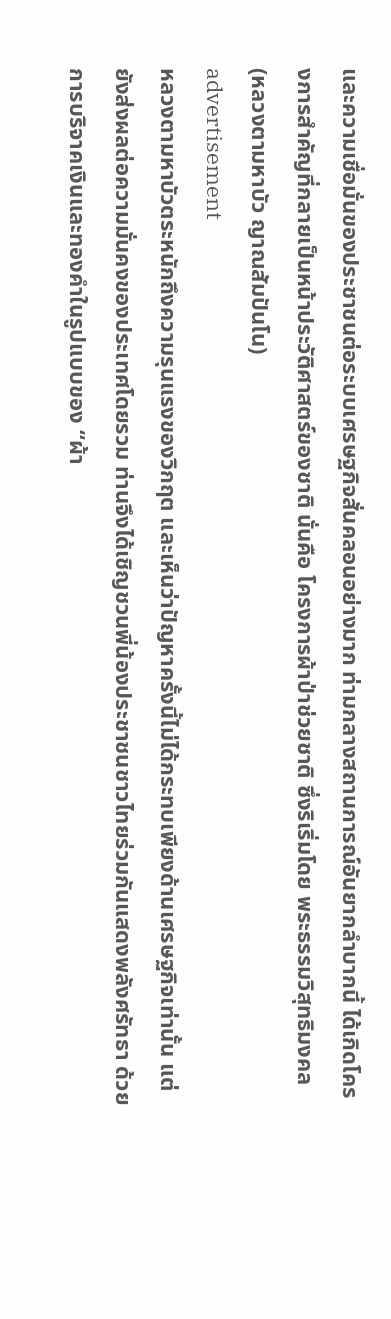และความเชื่อมั่นของประชาชนต่อระบบเศรษฐกิจสั่นคลอนอย่างมาก ท่ามกลางสถานการณ์อันยากลำบากนี้ ได้เกิดโครงการสำคัญที่กลายเป็นหน้าประวัติศาสตร์ของชาติ นั่นคือ โครงการผ้าป่าช่วยชาติ ซึ่งริเริ่มโดย พระธรรมวิสุทธิมงคล (หลวงตามหาบัว ญาณสัมปันโน)
advertisement
หลวงตามหาบัวตระหนักถึงความรุนแรงของวิกฤต และเห็นว่าปัญหาครั้งนี้ไม่ได้กระทบเพียงด้านเศรษฐกิจเท่านั้น แต่ยังส่งผลต่อความมั่นคงของประเทศโดยรวม ท่านจึงได้เชิญชวนพี่น้องประชาชนชาวไทยร่วมกันแสดงพลังศรัทธา ด้วยการบริจาคเงินและทองคำในรูปแบบของ “ผ้า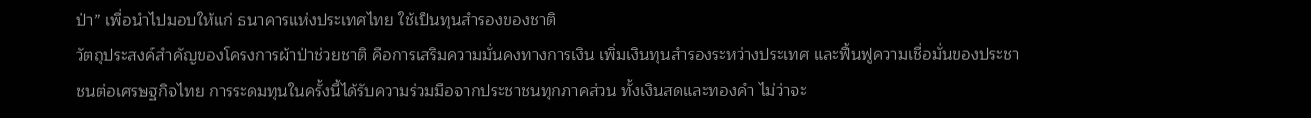ป่า” เพื่อนำไปมอบให้แก่ ธนาคารแห่งประเทศไทย ใช้เป็นทุนสำรองของชาติ
วัตถุประสงค์สำคัญของโครงการผ้าป่าช่วยชาติ คือการเสริมความมั่นคงทางการเงิน เพิ่มเงินทุนสำรองระหว่างประเทศ และฟื้นฟูความเชื่อมั่นของประชาชนต่อเศรษฐกิจไทย การระดมทุนในครั้งนี้ได้รับความร่วมมือจากประชาชนทุกภาคส่วน ทั้งเงินสดและทองคำ ไม่ว่าจะ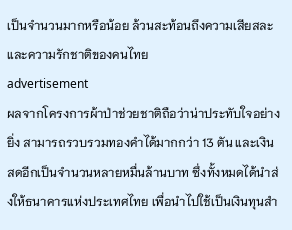เป็นจำนวนมากหรือน้อย ล้วนสะท้อนถึงความเสียสละและความรักชาติของคนไทย
advertisement
ผลจากโครงการผ้าป่าช่วยชาติถือว่าน่าประทับใจอย่างยิ่ง สามารถรวบรวมทองคำได้มากกว่า 13 ตัน และเงินสดอีกเป็นจำนวนหลายหมื่นล้านบาท ซึ่งทั้งหมดได้นำส่งให้ธนาคารแห่งประเทศไทย เพื่อนำไปใช้เป็นเงินทุนสำ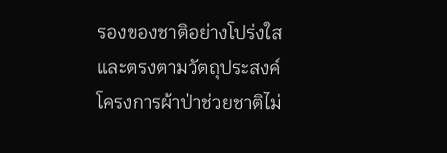รองของชาติอย่างโปร่งใสและตรงตามวัตถุประสงค์
โครงการผ้าป่าช่วยชาติไม่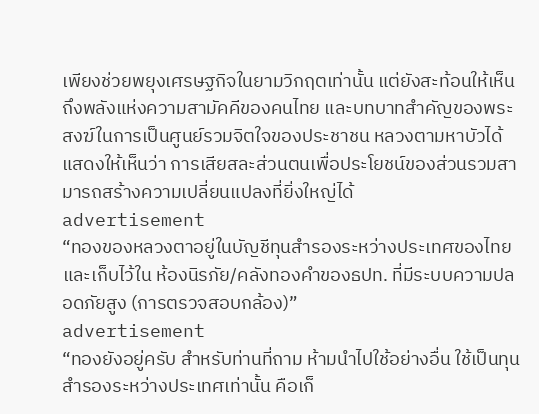เพียงช่วยพยุงเศรษฐกิจในยามวิกฤตเท่านั้น แต่ยังสะท้อนให้เห็นถึงพลังแห่งความสามัคคีของคนไทย และบทบาทสำคัญของพระสงฆ์ในการเป็นศูนย์รวมจิตใจของประชาชน หลวงตามหาบัวได้แสดงให้เห็นว่า การเสียสละส่วนตนเพื่อประโยชน์ของส่วนรวมสามารถสร้างความเปลี่ยนแปลงที่ยิ่งใหญ่ได้
advertisement
“ทองของหลวงตาอยู่ในบัญชีทุนสำรองระหว่างประเทศของไทย และเก็บไว้ใน ห้องนิรภัย/คลังทองคำของธปท. ที่มีระบบความปลอดภัยสูง (การตรวจสอบกล้อง)”
advertisement
“ทองยังอยู่ครับ สำหรับท่านที่ถาม ห้ามนำไปใช้อย่างอื่น ใช้เป็นทุนสำรองระหว่างประเทศเท่านั้น คือเก็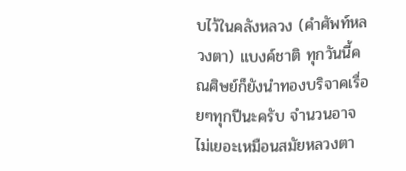บไว้ในคลังหลวง (คำศัพท์หลวงตา) แบงค์ชาติ ทุกวันนี้คณศิษย์ก็ยังนำทองบริจาคเรื่อยๆทุกปีนะครับ จำนวนอาจไม่เยอะเหมือนสมัยหลวงตา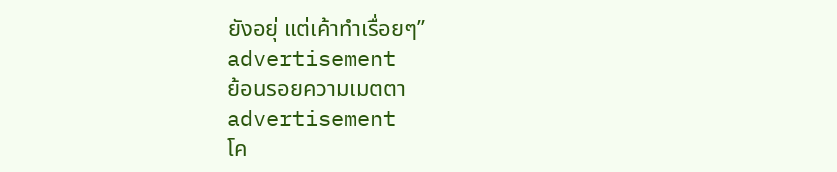ยังอยุ่ แต่เค้าทำเรื่อยๆ”
advertisement
ย้อนรอยความเมตตา
advertisement
โค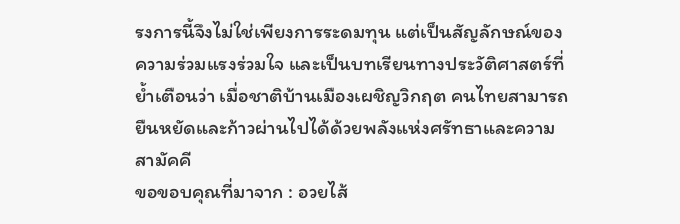รงการนี้จึงไม่ใช่เพียงการระดมทุน แต่เป็นสัญลักษณ์ของความร่วมแรงร่วมใจ และเป็นบทเรียนทางประวัติศาสตร์ที่ย้ำเตือนว่า เมื่อชาติบ้านเมืองเผชิญวิกฤต คนไทยสามารถยืนหยัดและก้าวผ่านไปได้ด้วยพลังแห่งศรัทธาและความสามัคคี
ขอขอบคุณที่มาจาก : อวยไส้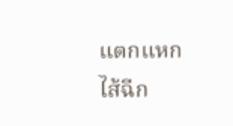แตกแหกไส้ฉีก